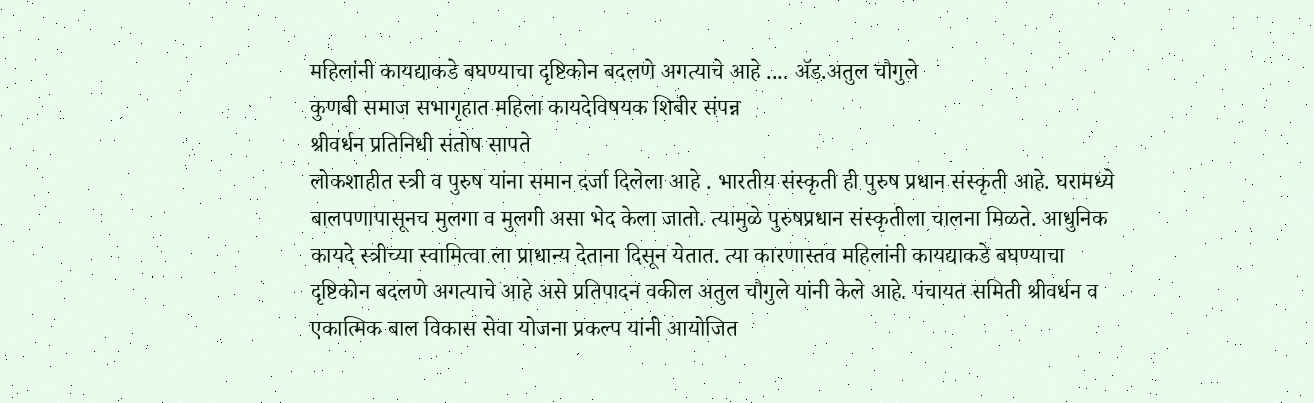महिलांनी कायद्याकडे बघण्याचा दृष्टिकोन बदलणे अगत्याचे आहे .... ॲड.अतुल चौगुले
कुणबी समाज सभागृहात महिला कायदेविषयक शिबीर संपन्न
श्रीवर्धन प्रतिनिधी संतोष सापते
लोकशाहीत स्त्री व पुरुष यांना समान दर्जा दिलेला आहे . भारतीय संस्कृती ही पुरुष प्रधान संस्कृती आहे. घरामध्ये बालपणापासूनच मुलगा व मुलगी असा भेद केला जातो. त्यामुळे पुरुषप्रधान संस्कृतीला चालना मिळते. आधुनिक कायदे स्त्रीच्या स्वामित्वा ला प्राधान्य देताना दिसून येतात. त्या कारणास्तव महिलांनी कायद्याकडे बघण्याचा दृष्टिकोन बदलणे अगत्याचे आहे असे प्रतिपादन वकील अतुल चौगुले यांनी केले आहे. पंचायत समिती श्रीवर्धन व एकात्मिक बाल विकास सेवा योजना प्रकल्प यांनी आयोजित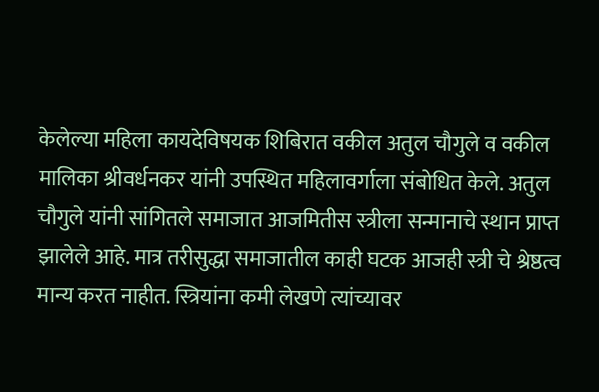केलेल्या महिला कायदेविषयक शिबिरात वकील अतुल चौगुले व वकील मालिका श्रीवर्धनकर यांनी उपस्थित महिलावर्गाला संबोधित केले. अतुल चौगुले यांनी सांगितले समाजात आजमितीस स्त्रीला सन्मानाचे स्थान प्राप्त झालेले आहे. मात्र तरीसुद्धा समाजातील काही घटक आजही स्त्री चे श्रेष्ठत्व मान्य करत नाहीत. स्त्रियांना कमी लेखणे त्यांच्यावर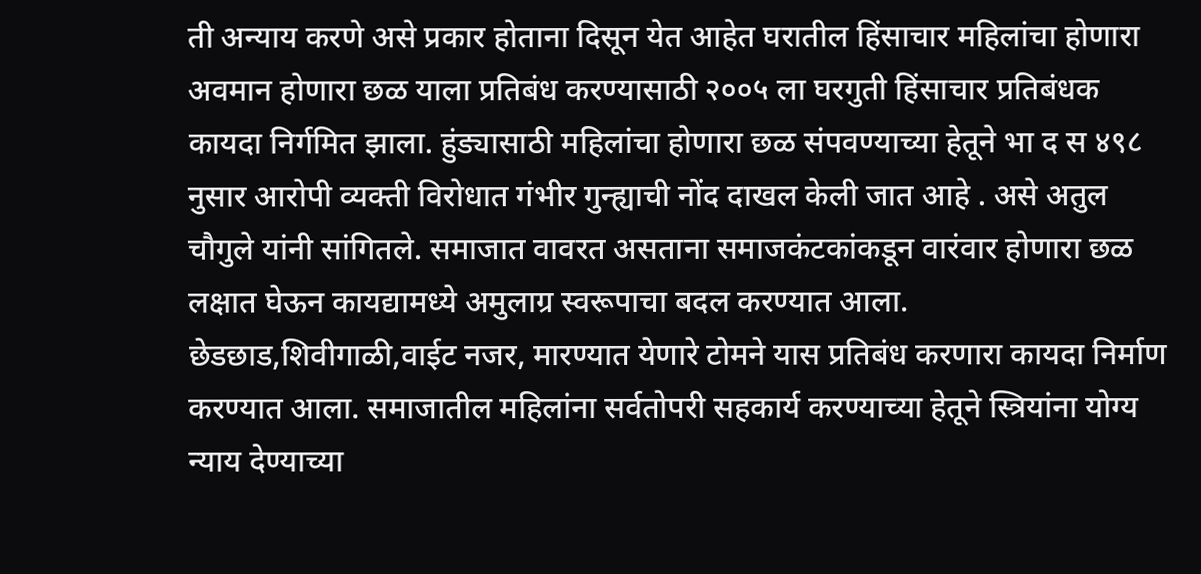ती अन्याय करणे असे प्रकार होताना दिसून येत आहेत घरातील हिंसाचार महिलांचा होणारा अवमान होणारा छळ याला प्रतिबंध करण्यासाठी २००५ ला घरगुती हिंसाचार प्रतिबंधक कायदा निर्गमित झाला. हुंड्यासाठी महिलांचा होणारा छळ संपवण्याच्या हेतूने भा द स ४९८ नुसार आरोपी व्यक्ती विरोधात गंभीर गुन्ह्याची नोंद दाखल केली जात आहे . असे अतुल चौगुले यांनी सांगितले. समाजात वावरत असताना समाजकंटकांकडून वारंवार होणारा छळ लक्षात घेऊन कायद्यामध्ये अमुलाग्र स्वरूपाचा बदल करण्यात आला. छेडछाड,शिवीगाळी,वाईट नजर, मारण्यात येणारे टोमने यास प्रतिबंध करणारा कायदा निर्माण करण्यात आला. समाजातील महिलांना सर्वतोपरी सहकार्य करण्याच्या हेतूने स्त्रियांना योग्य न्याय देण्याच्या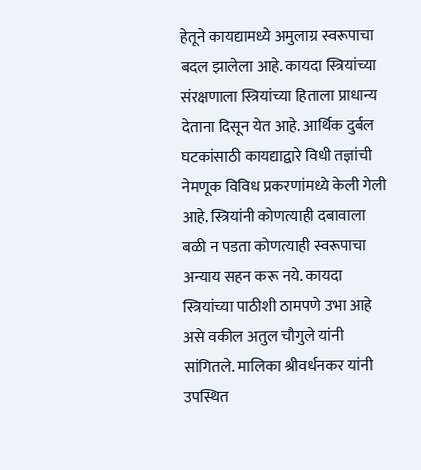हेतूने कायद्यामध्ये अमुलाग्र स्वरूपाचा बदल झालेला आहे. कायदा स्त्रियांच्या संरक्षणाला स्त्रियांच्या हिताला प्राधान्य देताना दिसून येत आहे. आर्थिक दुर्बल घटकांसाठी कायद्याद्वारे विधी तज्ञांची नेमणूक विविध प्रकरणांमध्ये केली गेली आहे. स्त्रियांनी कोणत्याही दबावाला बळी न पडता कोणत्याही स्वरूपाचा अन्याय सहन करू नये. कायदा स्त्रियांच्या पाठीशी ठामपणे उभा आहे असे वकील अतुल चौगुले यांनी सांगितले. मालिका श्रीवर्धनकर यांनी उपस्थित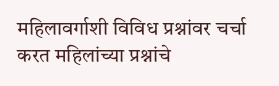महिलावर्गाशी विविध प्रश्नांवर चर्चा करत महिलांच्या प्रश्नांचे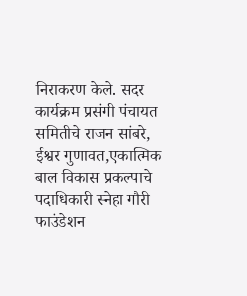निराकरण केले. सदर कार्यक्रम प्रसंगी पंचायत समितीचे राजन सांबरे, ईश्वर गुणावत,एकात्मिक बाल विकास प्रकल्पाचे पदाधिकारी स्नेहा गौरी फाउंडेशन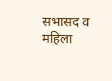सभासद व महिला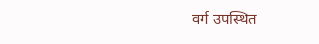वर्ग उपस्थित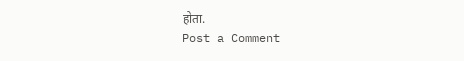होता.
Post a Comment